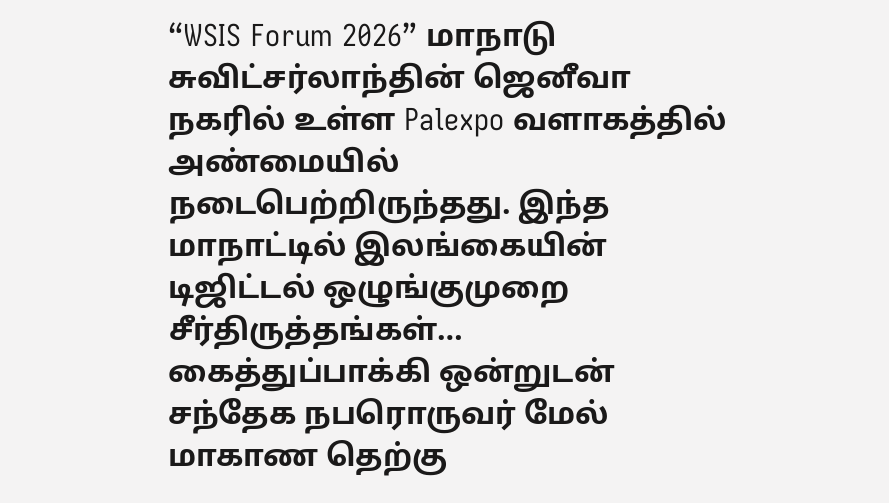“WSIS Forum 2026” மாநாடு சுவிட்சர்லாந்தின் ஜெனீவா நகரில் உள்ள Palexpo வளாகத்தில் அண்மையில் நடைபெற்றிருந்தது. இந்த மாநாட்டில் இலங்கையின் டிஜிட்டல் ஒழுங்குமுறை சீர்திருத்தங்கள்…
கைத்துப்பாக்கி ஒன்றுடன் சந்தேக நபரொருவர் மேல் மாகாண தெற்கு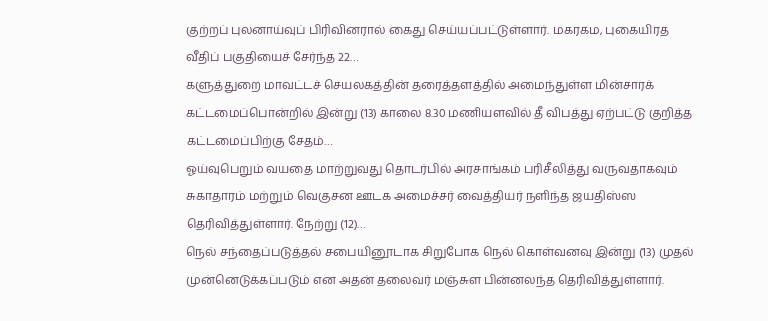குற்றப் புலனாய்வுப் பிரிவினரால் கைது செய்யப்பட்டுள்ளார். மகரகம, புகையிரத வீதிப் பகுதியைச் சேர்ந்த 22…
களுத்துறை மாவட்டச் செயலகத்தின் தரைத்தளத்தில் அமைந்துள்ள மின்சாரக் கட்டமைப்பொன்றில் இன்று (13) காலை 8.30 மணியளவில் தீ விபத்து ஏற்பட்டு குறித்த கட்டமைப்பிற்கு சேதம்…
ஓய்வுபெறும் வயதை மாற்றுவது தொடர்பில் அரசாங்கம் பரிசீலித்து வருவதாகவும் சுகாதாரம் மற்றும் வெகுசன ஊடக அமைச்சர் வைத்தியர் நளிந்த ஜயதிஸ்ஸ தெரிவித்துள்ளார். நேற்று (12)…
நெல் சந்தைப்படுத்தல் சபையினூடாக சிறுபோக நெல் கொள்வனவு இன்று (13) முதல் முன்னெடுக்கப்படும் என அதன் தலைவர் மஞ்சுள பின்னலந்த தெரிவித்துள்ளார்.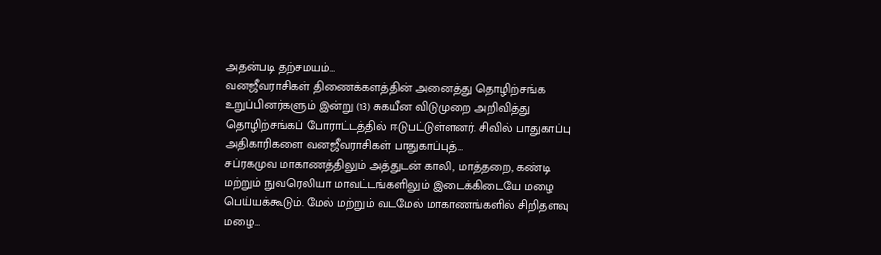அதன்படி தற்சமயம்…
வனஜீவராசிகள் திணைக்களத்தின் அனைத்து தொழிற்சங்க உறுப்பினர்களும் இன்று (13) சுகயீன விடுமுறை அறிவித்து தொழிற்சங்கப் போராட்டத்தில் ஈடுபட்டுள்ளனர். சிவில் பாதுகாப்பு அதிகாரிகளை வனஜீவராசிகள் பாதுகாப்புத்…
சப்ரகமுவ மாகாணத்திலும் அத்துடன் காலி, மாத்தறை, கண்டி மற்றும் நுவரெலியா மாவட்டங்களிலும் இடைக்கிடையே மழை பெய்யக்கூடும். மேல் மற்றும் வடமேல் மாகாணங்களில் சிறிதளவு மழை…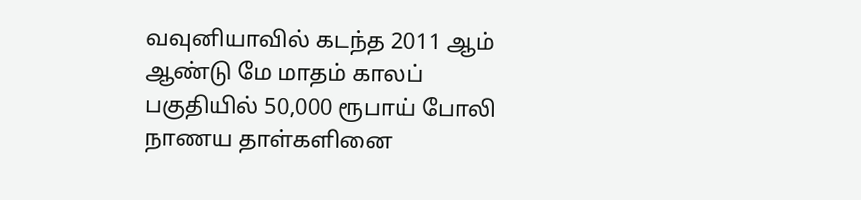வவுனியாவில் கடந்த 2011 ஆம் ஆண்டு மே மாதம் காலப் பகுதியில் 50,000 ரூபாய் போலி நாணய தாள்களினை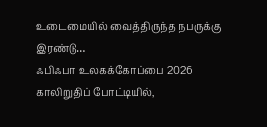உடைமையில் வைத்திருந்த நபருக்கு இரண்டு…
ஃபிஃபா உலகக்கோப்பை 2026 காலிறுதிப் போட்டியில்,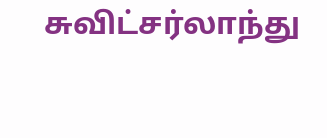சுவிட்சர்லாந்து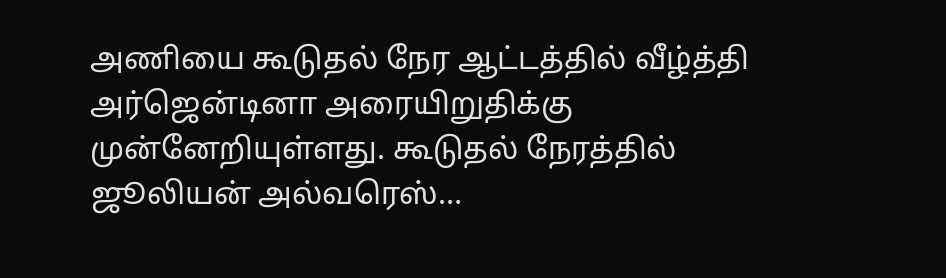அணியை கூடுதல் நேர ஆட்டத்தில் வீழ்த்தி அர்ஜென்டினா அரையிறுதிக்கு முன்னேறியுள்ளது. கூடுதல் நேரத்தில் ஜூலியன் அல்வரெஸ்…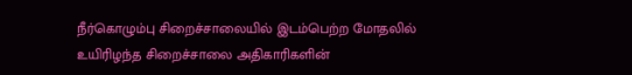நீர்கொழும்பு சிறைச்சாலையில் இடம்பெற்ற மோதலில் உயிரிழந்த சிறைச்சாலை அதிகாரிகளின்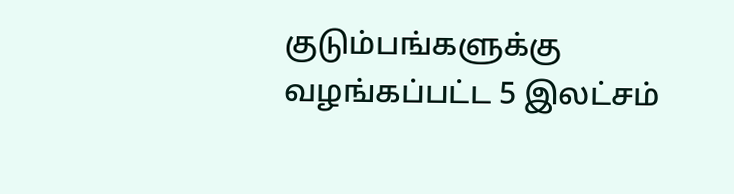குடும்பங்களுக்கு வழங்கப்பட்ட 5 இலட்சம்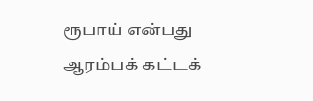ரூபாய் என்பது ஆரம்பக் கட்டக்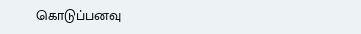கொடுப்பனவு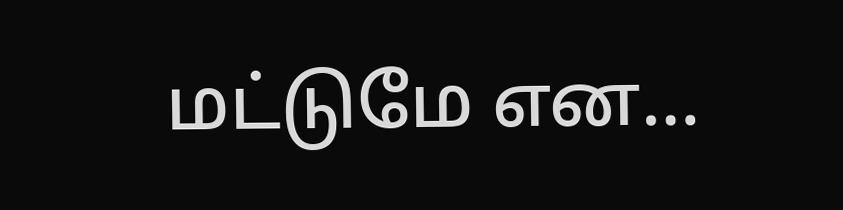மட்டுமே என…